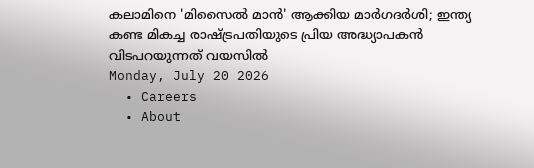കലാമിനെ 'മിസൈൽ മാൻ' ആക്കിയ മാർഗദർശി; ഇന്ത്യ കണ്ട മികച്ച രാഷ്ട്ര‌പതിയുടെ പ്രിയ അദ്ധ്യാപകൻ വിടപറയുന്നത് വയസിൽ
Monday, July 20 2026
  • Careers
  • About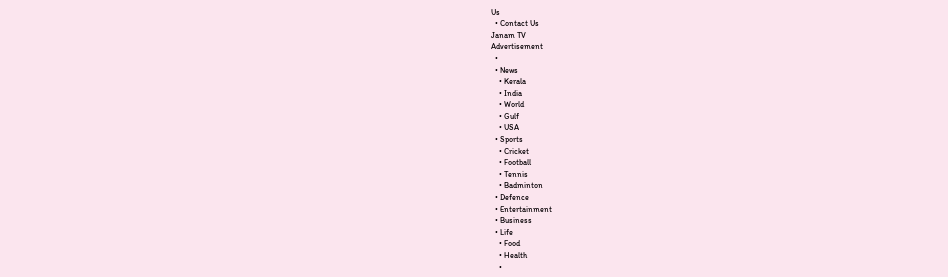Us
  • Contact Us
Janam TV
Advertisement
  •
  • News
    • Kerala
    • India
    • World
    • Gulf
    • USA
  • Sports
    • Cricket
    • Football
    • Tennis
    • Badminton
  • Defence
  • Entertainment
  • Business
  • Life
    • Food
    • Health
    •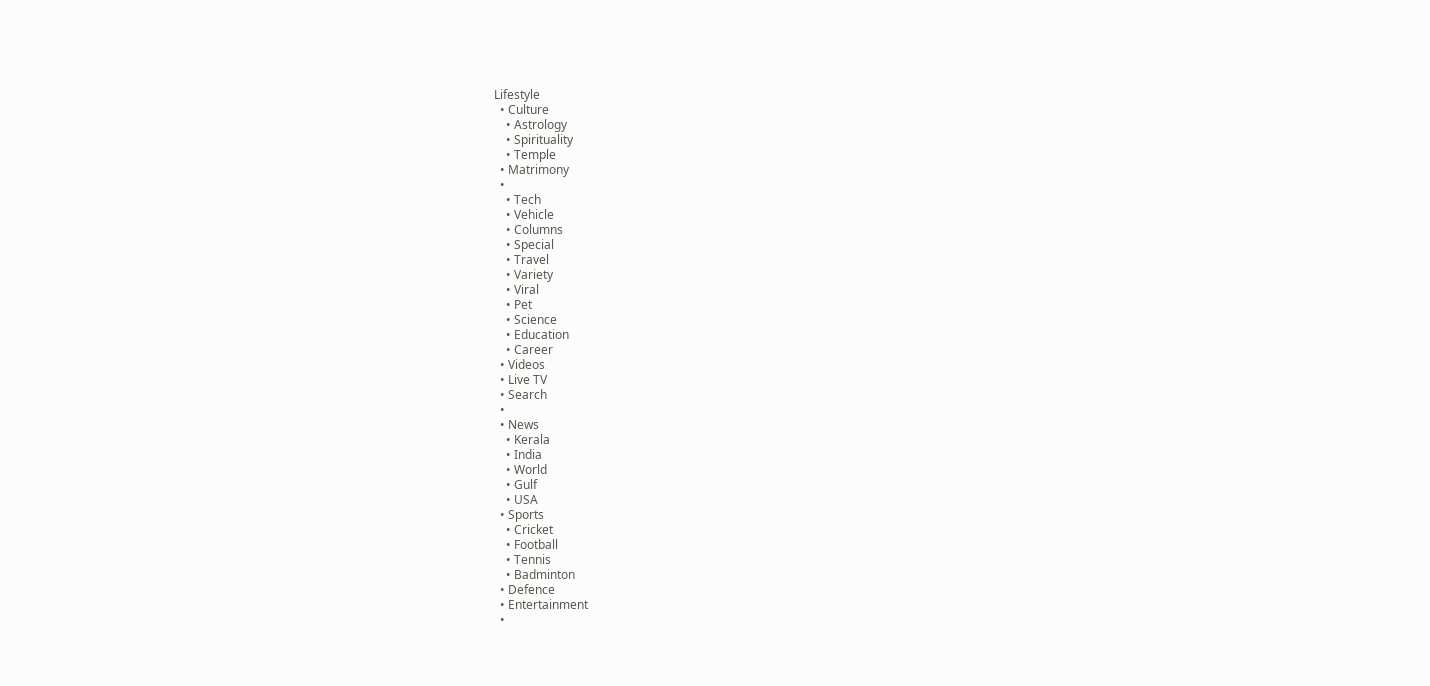Lifestyle
  • Culture
    • Astrology
    • Spirituality
    • Temple
  • Matrimony
  •
    • Tech
    • Vehicle
    • Columns
    • Special
    • Travel
    • Variety
    • Viral
    • Pet
    • Science
    • Education
    • Career
  • Videos
  • Live TV
  • Search
  •
  • News
    • Kerala
    • India
    • World
    • Gulf
    • USA
  • Sports
    • Cricket
    • Football
    • Tennis
    • Badminton
  • Defence
  • Entertainment
  •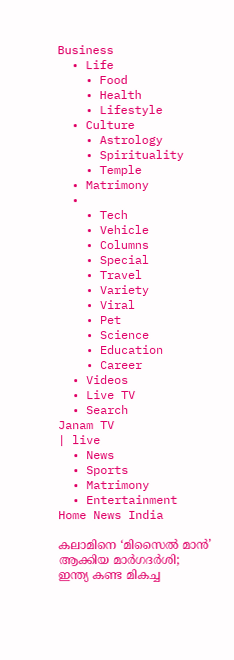Business
  • Life
    • Food
    • Health
    • Lifestyle
  • Culture
    • Astrology
    • Spirituality
    • Temple
  • Matrimony
  •
    • Tech
    • Vehicle
    • Columns
    • Special
    • Travel
    • Variety
    • Viral
    • Pet
    • Science
    • Education
    • Career
  • Videos
  • Live TV
  • Search
Janam TV
| live
  • News
  • Sports
  • Matrimony
  • Entertainment
Home News India

കലാമിനെ ‘മിസൈൽ മാൻ’ ആക്കിയ മാർഗദർശി; ഇന്ത്യ കണ്ട മികച്ച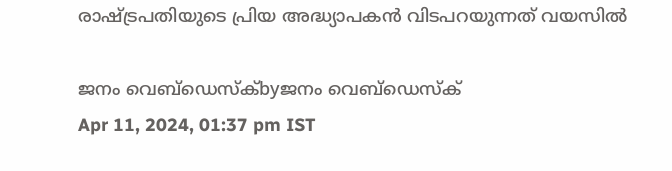രാഷ്‌ട്ര‌പതിയുടെ പ്രിയ അദ്ധ്യാപകൻ വിടപറയുന്നത് വയസിൽ

ജനം വെബ്‌ഡെസ്ക്byജനം വെബ്‌ഡെസ്ക്
Apr 11, 2024, 01:37 pm IST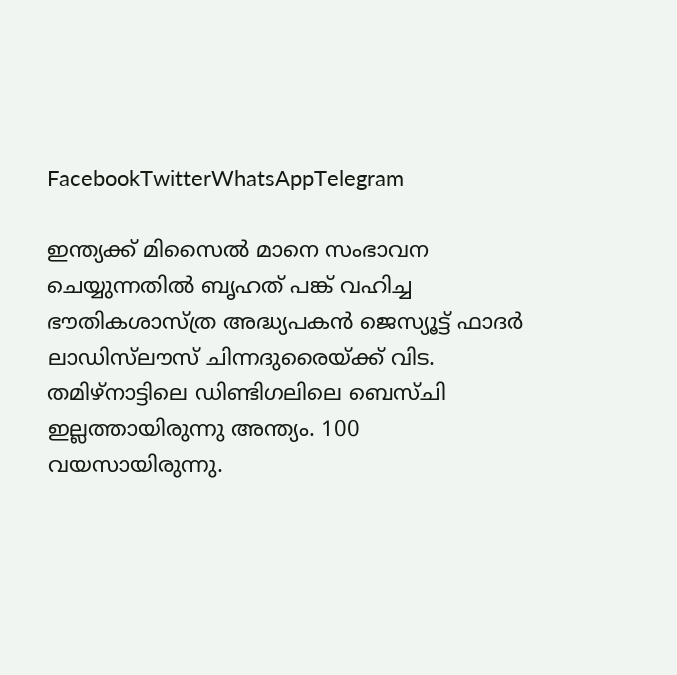FacebookTwitterWhatsAppTelegram

ഇന്ത്യക്ക് മിസൈൽ മാനെ സംഭാവന ചെയ്യുന്നതിൽ ബൃ‌ഹത് പങ്ക് വഹിച്ച ഭൗതികശാസ്ത്ര അദ്ധ്യപകൻ ജെസ്യൂട്ട് ഫാദർ ലാഡിസ്‌ലൗസ് ചിന്നദുരൈയ്‌ക്ക് വിട. തമിഴ്നാട്ടിലെ ഡിണ്ടിഗലിലെ ബെസ്ചി ഇല്ലത്തായിരുന്നു അന്ത്യം. 100 വയസായിരുന്നു.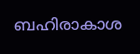ബഹിരാകാശ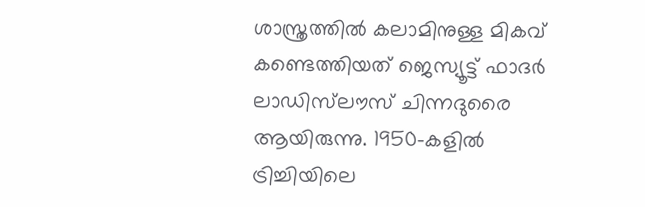ശാസ്ത്രത്തിൽ കലാമിനുള്ള മികവ് കണ്ടെത്തിയത് ജെസ്യൂട്ട് ഫാദർ ലാഡിസ്‌ലൗസ് ചിന്നദുരൈ ആയിരുന്നു. 1950-കളിൽ ട്രിച്ചിയിലെ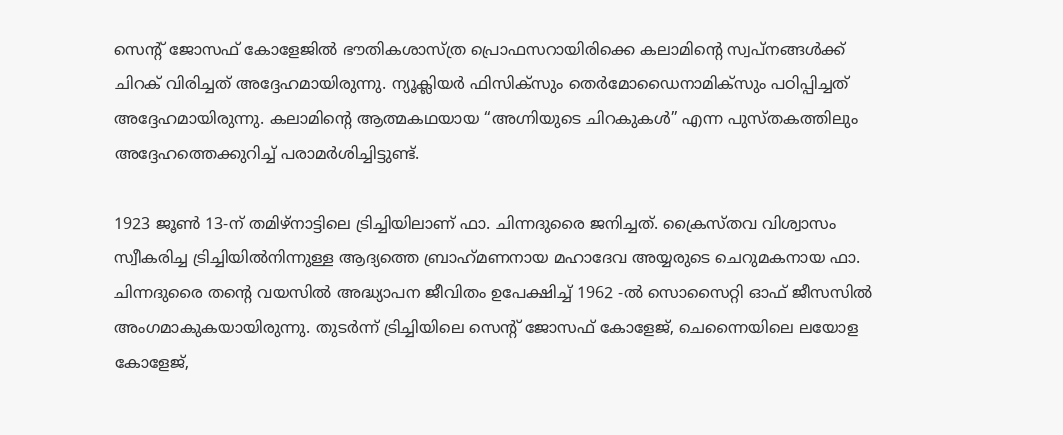സെൻ്റ് ജോസഫ് കോളേജിൽ ഭൗതികശാസ്ത്ര പ്രൊഫസറായിരിക്കെ കലാമിന്റെ സ്വപ്നങ്ങൾക്ക് ചിറക് വിരിച്ചത് അദ്ദേഹമായിരുന്നു. ന്യൂക്ലിയർ ഫിസിക്സും തെർമോഡൈനാമിക്സും പഠിപ്പിച്ചത് അദ്ദേഹമായിരുന്നു. കലാമിന്റെ ആത്മകഥയായ “അഗ്നിയുടെ ചിറകുകൾ” എന്ന പുസ്തകത്തിലും അദ്ദേഹത്തെക്കുറിച്ച് പരാമർശിച്ചിട്ടുണ്ട്.

1923 ജൂൺ 13-ന് തമിഴ്‌നാട്ടിലെ ട്രിച്ചിയിലാണ് ഫാ. ചിന്നദുരൈ ജനിച്ചത്. ക്രൈസ്തവ വിശ്വാസം സ്വീകരിച്ച ട്രിച്ചിയിൽനിന്നുള്ള ആദ്യത്തെ ബ്രാഹ്‌മണനായ മഹാദേവ അയ്യരുടെ ചെറുമകനായ ഫാ. ചിന്നദുരൈ തന്റെ വയസിൽ അദ്ധ്യാപന ജീവിതം ഉപേക്ഷിച്ച് 1962 -ൽ സൊസൈറ്റി ഓഫ് ജീസസിൽ അംഗമാകുകയായിരുന്നു. തുടർന്ന് ട്രിച്ചിയിലെ സെൻ്റ് ജോസഫ് കോളേജ്, ചെന്നൈയിലെ ലയോള കോളേജ്,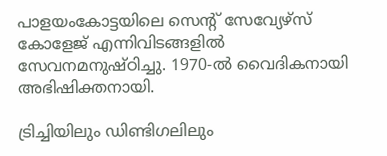പാളയംകോട്ടയിലെ സെൻ്റ് സേവ്യേഴ്‌സ് കോളേജ് എന്നിവിടങ്ങളിൽ സേവനമനുഷ്ഠിച്ചു. 1970-ൽ വൈദികനായി അഭിഷിക്തനായി.

ട്രിച്ചിയിലും ഡിണ്ടിഗലിലും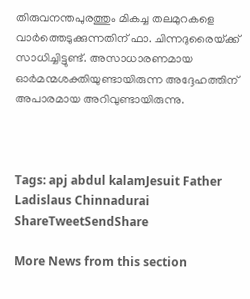തിരുവനന്തപുരത്തും മികച്ച തലമുറകളെ വാർത്തെടുക്കുന്നതിന് ഫാ. ചിന്നദുരൈയ്‌ക്ക് സാധിച്ചിട്ടുണ്ട്. അസാധാരണമായ ഓർമന്മശക്തി‌യുണ്ടായിരുന്ന അദ്ദേഹത്തിന് അപാരമായ അറിവുണ്ടായിരുന്നു.



Tags: apj abdul kalamJesuit Father Ladislaus Chinnadurai
ShareTweetSendShare

More News from this section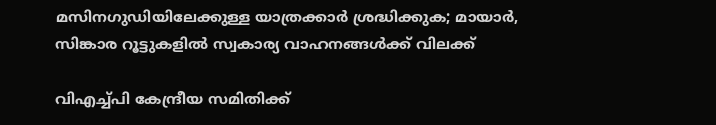മസിനഗുഡിയിലേക്കുള്ള യാത്രക്കാർ ശ്രദ്ധിക്കുക; മായാർ, സിങ്കാര റൂട്ടുകളിൽ സ്വകാര്യ വാഹനങ്ങൾക്ക് വിലക്ക്

വിഎച്ച്പി കേന്ദ്രീയ സമിതിക്ക്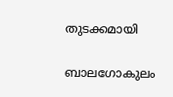തുടക്കമായി

ബാലഗോകുലം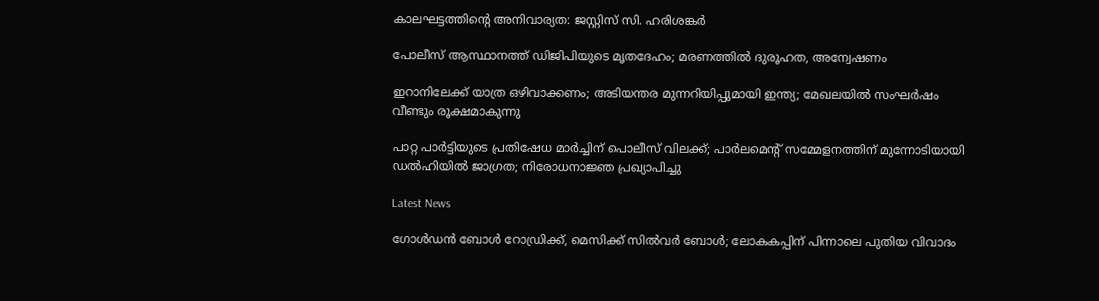കാലഘട്ടത്തിന്റെ അനിവാര്യത: ജസ്റ്റിസ് സി. ഹരിശങ്കര്‍

പോലീസ് ആസ്ഥാനത്ത് ഡിജിപിയുടെ മൃതദേഹം; മരണത്തിൽ ദുരൂഹത, അന്വേഷണം

ഇറാനിലേക്ക് യാത്ര ഒഴിവാക്കണം; അടിയന്തര മുന്നറിയിപ്പുമായി ഇന്ത്യ; മേഖലയിൽ സംഘർഷം വീണ്ടും രൂക്ഷമാകുന്നു

പാറ്റ പാര്‍ട്ടിയുടെ പ്രതിഷേധ മാര്‍ച്ചിന് പൊലീസ് വിലക്ക്; പാര്‍ലമെന്റ് സമ്മേളനത്തിന് മുന്നോടിയായി ഡല്‍ഹിയില്‍ ജാഗ്രത; നിരോധനാജ്ഞ പ്രഖ്യാപിച്ചു

Latest News

ഗോള്‍ഡന്‍ ബോള്‍ റോഡ്രിക്ക്, മെസിക്ക് സില്‍വര്‍ ബോള്‍; ലോകകപ്പിന് പിന്നാലെ പുതിയ വിവാദം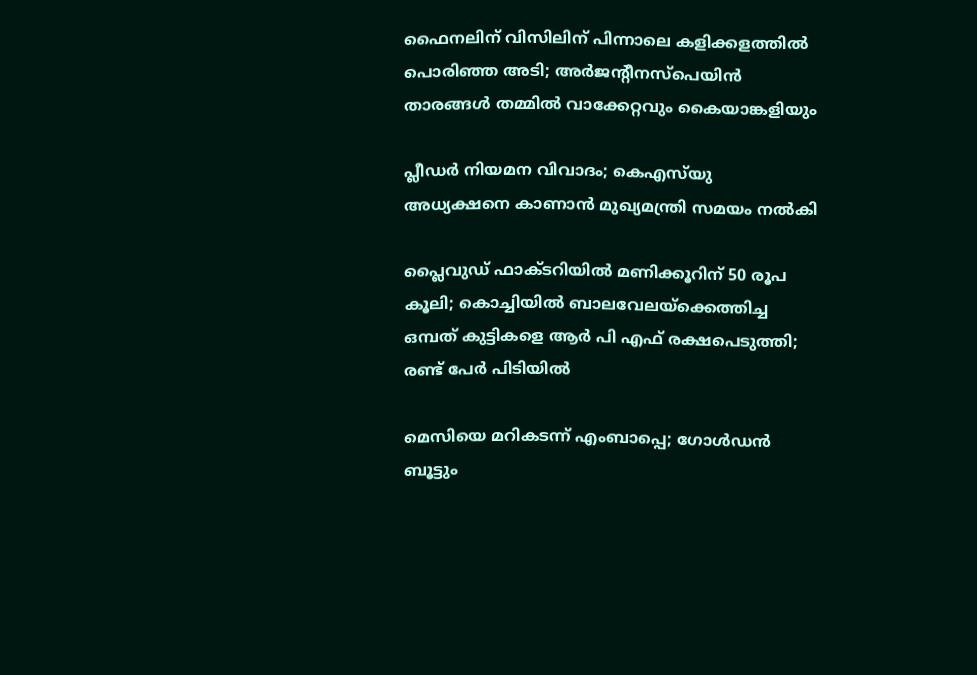ഫൈനലിന് വിസിലിന് പിന്നാലെ കളിക്കളത്തില്‍ പൊരിഞ്ഞ അടി; അര്‍ജന്റീനസ്‌പെയിന്‍ താരങ്ങള്‍ തമ്മില്‍ വാക്കേറ്റവും കൈയാങ്കളിയും

പ്ലീഡർ നിയമന വിവാദം; കെഎസ്‌യു അധ്യക്ഷനെ കാണാൻ മുഖ്യമന്ത്രി സമയം നൽകി

പ്ലൈവുഡ് ഫാക്ടറിയിൽ മണിക്കൂറിന് 50 രൂപ കൂലി; കൊച്ചിയിൽ ബാലവേലയ്‌ക്കെത്തിച്ച ഒമ്പത് കുട്ടികളെ ആർ പി എഫ് രക്ഷപെടുത്തി; രണ്ട് പേർ പിടിയിൽ

മെസിയെ മറികടന്ന് എംബാപ്പെ; ഗോള്‍ഡന്‍ ബൂട്ടും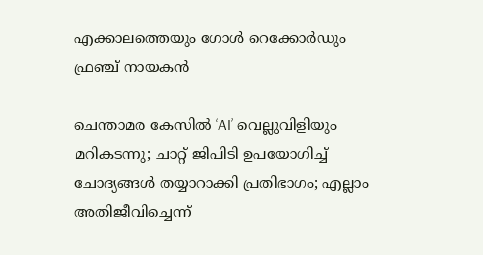എക്കാലത്തെയും ഗോള്‍ റെക്കോര്‍ഡും ഫ്രഞ്ച് നായകന്‍

ചെന്താമര കേസിൽ ‘AI’ വെല്ലുവിളിയും മറികടന്നു; ചാറ്റ് ജിപിടി ഉപയോഗിച്ച് ചോദ്യങ്ങൾ തയ്യാറാക്കി പ്രതിഭാഗം; എല്ലാം അതിജീവിച്ചെന്ന്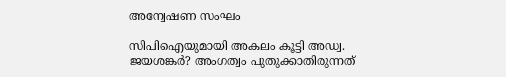അന്വേഷണ സംഘം

സിപിഐയുമായി അകലം കൂട്ടി അഡ്വ. ജയശങ്കർ? അംഗത്വം പുതുക്കാതിരുന്നത്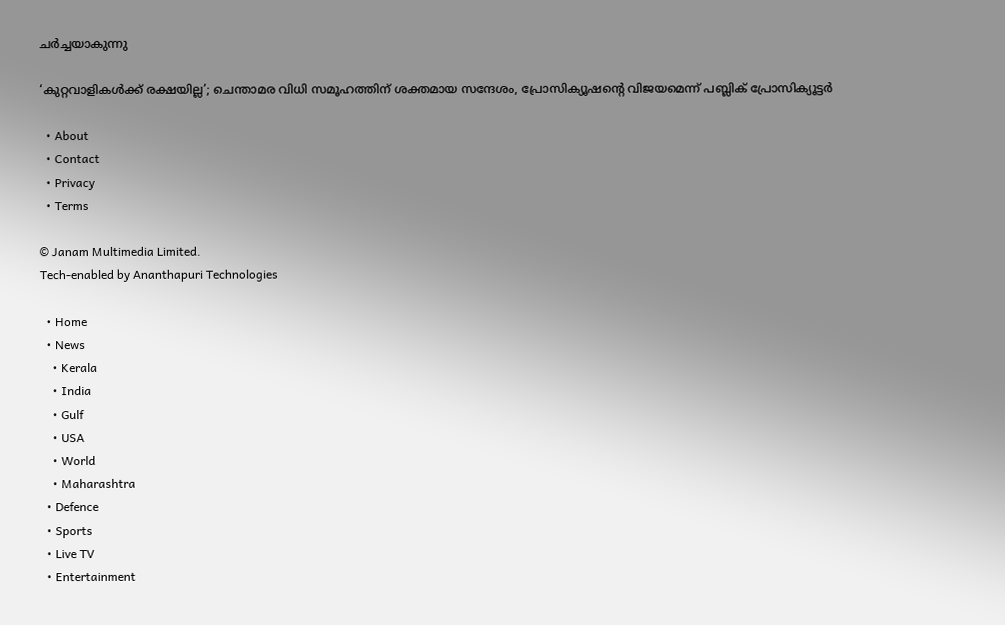ചർച്ചയാകുന്നു

‘കുറ്റവാളികൾക്ക് രക്ഷയില്ല’; ചെന്താമര വിധി സമൂഹത്തിന് ശക്തമായ സന്ദേശം, പ്രോസിക്യൂഷന്റെ വിജയമെന്ന് പബ്ലിക് പ്രോസിക്യൂട്ടർ

  • About
  • Contact
  • Privacy
  • Terms

© Janam Multimedia Limited.
Tech-enabled by Ananthapuri Technologies

  • Home
  • News
    • Kerala
    • India
    • Gulf
    • USA
    • World
    • Maharashtra
  • Defence
  • Sports
  • Live TV
  • Entertainment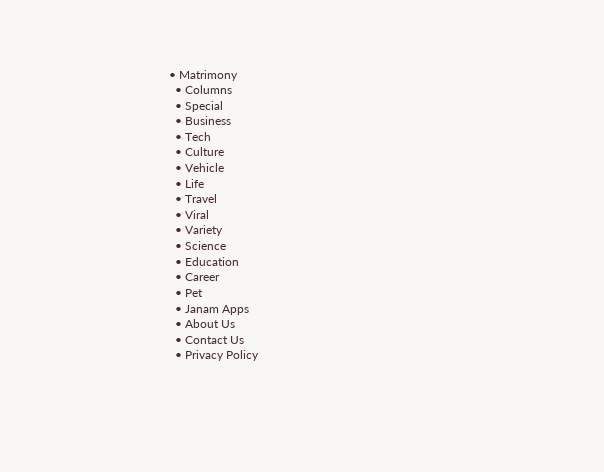• Matrimony
  • Columns
  • Special
  • Business
  • Tech
  • Culture
  • Vehicle
  • Life
  • Travel
  • Viral
  • Variety
  • Science
  • Education
  • Career
  • Pet
  • Janam Apps
  • About Us
  • Contact Us
  • Privacy Policy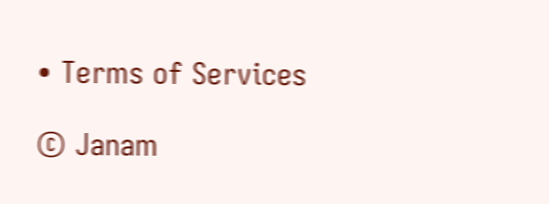• Terms of Services

© Janam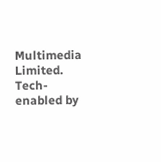Multimedia Limited.
Tech-enabled by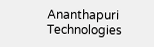Ananthapuri Technologies